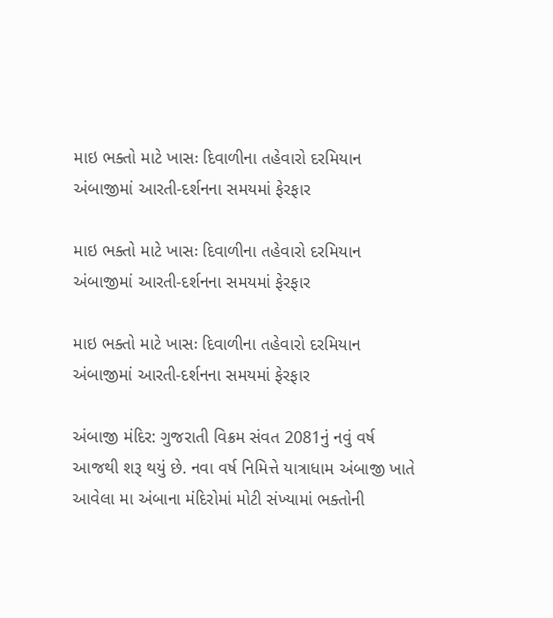માઇ ભક્તો માટે ખાસઃ દિવાળીના તહેવારો દરમિયાન અંબાજીમાં આરતી-દર્શનના સમયમાં ફેરફાર

માઇ ભક્તો માટે ખાસઃ દિવાળીના તહેવારો દરમિયાન અંબાજીમાં આરતી-દર્શનના સમયમાં ફેરફાર

માઇ ભક્તો માટે ખાસઃ દિવાળીના તહેવારો દરમિયાન અંબાજીમાં આરતી-દર્શનના સમયમાં ફેરફાર

અંબાજી મંદિર: ગુજરાતી વિક્રમ સંવત 2081નું નવું વર્ષ આજથી શરૂ થયું છે. નવા વર્ષ નિમિત્તે યાત્રાધામ અંબાજી ખાતે આવેલા મા અંબાના મંદિરોમાં મોટી સંખ્યામાં ભક્તોની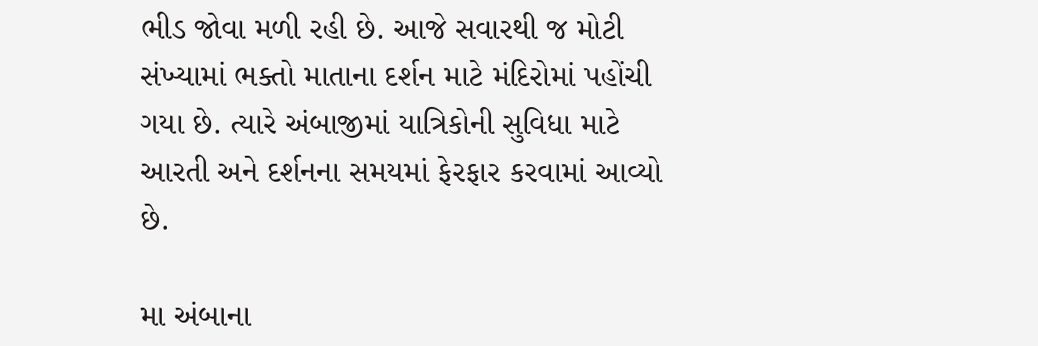ભીડ જોવા મળી રહી છે. આજે સવારથી જ મોટી સંખ્યામાં ભક્તો માતાના દર્શન માટે મંદિરોમાં પહોંચી ગયા છે. ત્યારે અંબાજીમાં યાત્રિકોની સુવિધા માટે આરતી અને દર્શનના સમયમાં ફેરફાર કરવામાં આવ્યો છે.

મા અંબાના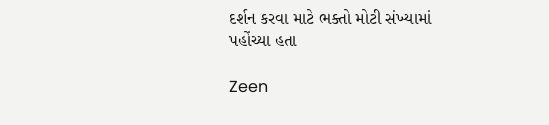દર્શન કરવા માટે ભક્તો મોટી સંખ્યામાં પહોંચ્યા હતા

Zeen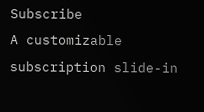Subscribe
A customizable subscription slide-in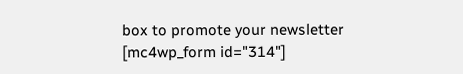box to promote your newsletter
[mc4wp_form id="314"]